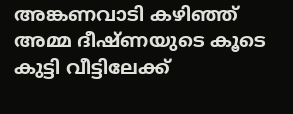അങ്കണവാടി കഴിഞ്ഞ് അമ്മ ദീഷ്ണയുടെ കൂടെ കുട്ടി വീട്ടിലേക്ക്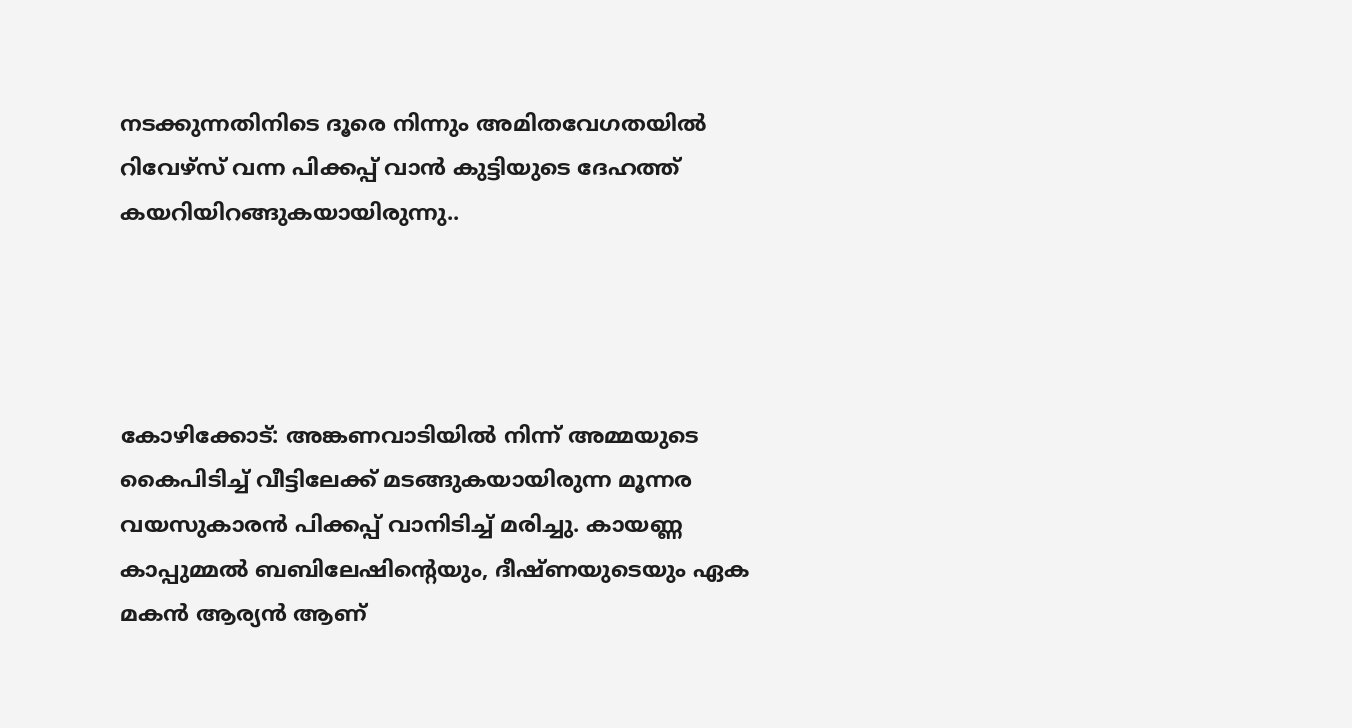നടക്കുന്നതിനിടെ ദൂരെ നിന്നും അമിതവേഗതയിൽ റിവേഴ്സ് വന്ന പിക്കപ്പ് വാൻ കുട്ടിയുടെ ദേഹത്ത് കയറിയിറങ്ങുകയായിരുന്നു..




കോഴിക്കോട്: അങ്കണവാടിയിൽ നിന്ന് അമ്മയുടെ കൈപിടിച്ച് വീട്ടിലേക്ക് മടങ്ങുകയായിരുന്ന മൂന്നര വയസുകാരൻ പിക്കപ്പ് വാനിടിച്ച് മരിച്ചു. കായണ്ണ കാപ്പുമ്മൽ ബബിലേഷിന്റെയും, ദീഷ്ണയുടെയും ഏക മകൻ ആര്യൻ ആണ്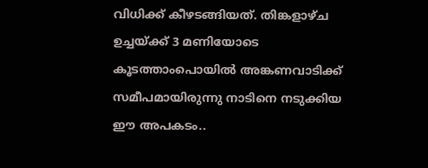വിധിക്ക് കീഴടങ്ങിയത്. തിങ്കളാഴ്ച ഉച്ചയ്ക്ക് 3 മണിയോടെ കൂടത്താംപൊയിൽ അങ്കണവാടിക്ക് സമീപമായിരുന്നു നാടിനെ നടുക്കിയ ഈ അപകടം..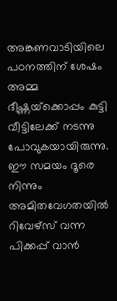അങ്കണവാടിയിലെ പഠനത്തിന് ശേഷം അമ്മ ദീഷ്ണയ്‌ക്കൊപ്പം കുട്ടി വീട്ടിലേക്ക് നടന്നു പോവുകയായിരുന്നു. ഈ സമയം ദൂരെ നിന്നും അമിതവേഗതയിൽ റിവേഴ്സ് വന്ന പിക്കപ്പ് വാൻ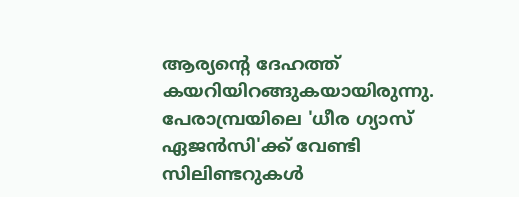ആര്യന്റെ ദേഹത്ത് കയറിയിറങ്ങുകയായിരുന്നു. പേരാമ്പ്രയിലെ 'ധീര ഗ്യാസ് ഏജൻസി'ക്ക് വേണ്ടി സിലിണ്ടറുകൾ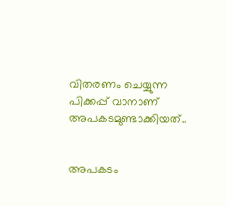വിതരണം ചെയ്യുന്ന പിക്കപ്പ് വാനാണ് അപകടമുണ്ടാക്കിയത്..


അപകടം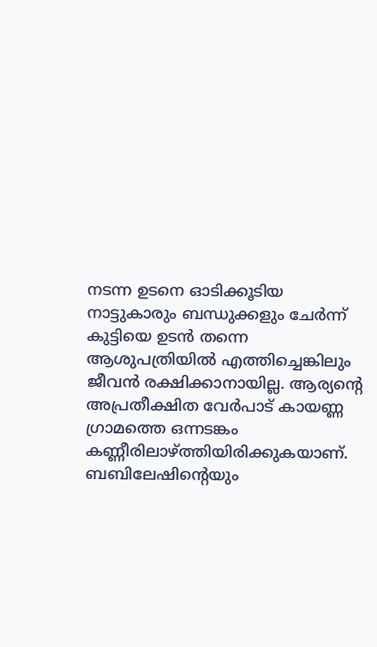നടന്ന ഉടനെ ഓടിക്കൂടിയ നാട്ടുകാരും ബന്ധുക്കളും ചേർന്ന് കുട്ടിയെ ഉടൻ തന്നെ ആശുപത്രിയിൽ എത്തിച്ചെങ്കിലും ജീവൻ രക്ഷിക്കാനായില്ല. ആര്യന്റെ അപ്രതീക്ഷിത വേർപാട് കായണ്ണ ഗ്രാമത്തെ ഒന്നടങ്കം കണ്ണീരിലാഴ്ത്തിയിരിക്കുകയാണ്. ബബിലേഷിന്റെയും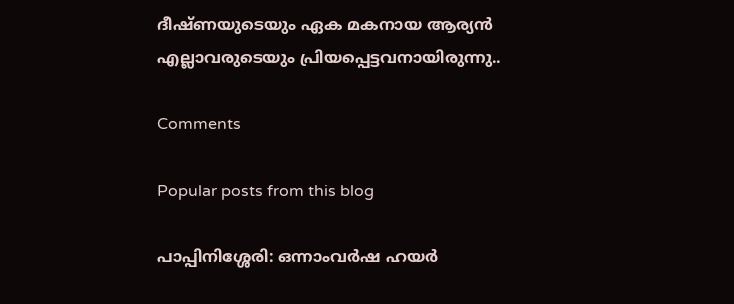ദീഷ്ണയുടെയും ഏക മകനായ ആര്യൻ എല്ലാവരുടെയും പ്രിയപ്പെട്ടവനായിരുന്നു..

Comments

Popular posts from this blog

പാപ്പിനിശ്ശേരി: ഒന്നാംവർഷ ഹയർ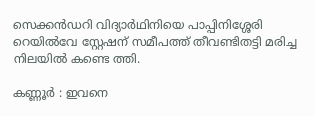സെക്കൻഡറി വിദ്യാർഥിനിയെ പാപ്പിനിശ്ശേരി റെയിൽവേ സ്റ്റേഷന് സമീപത്ത് തീവണ്ടിതട്ടി മരിച്ച നിലയിൽ കണ്ടെ ത്തി.

കണ്ണൂർ : ഇവനെ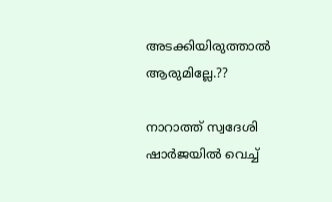അടക്കിയിരുത്താൽ ആരുമില്ലേ.??

നാറാത്ത് സ്വദേശി ഷാർജയിൽ വെച്ച്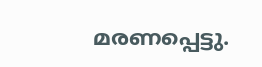മരണപ്പെട്ടു.